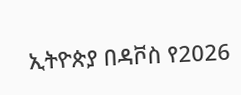ኢትዮጵያ በዳቮስ የ2026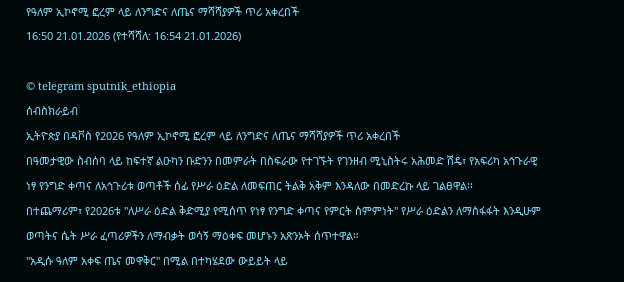የዓለም ኢኮኖሚ ፎረም ላይ ለንግድና ለጤና ማሻሻያዎች ጥሪ አቀረበች
16:50 21.01.2026 (የተሻሻለ: 16:54 21.01.2026)

© telegram sputnik_ethiopia
ሰብስክራይብ
ኢትዮጵያ በዳቮስ የ2026 የዓለም ኢኮኖሚ ፎረም ላይ ለንግድና ለጤና ማሻሻያዎች ጥሪ አቀረበች
በዓመታዊው ስብሰባ ላይ ከፍተኛ ልዑካን ቡድንን በመምራት በስፍራው የተገኙት የገንዘብ ሚኒስትሩ አሕመድ ሽዴ፣ የአፍሪካ አኅጉራዊ ነፃ የንግድ ቀጣና ለአኅጉሪቱ ወጣቶች ሰፊ የሥራ ዕድል ለመፍጠር ትልቅ አቅም እንዳለው በመድረኩ ላይ ገልፀዋል፡፡
በተጨማሪም፣ የ2026ቱ "ለሥራ ዕድል ቅድሚያ የሚሰጥ የነፃ የንግድ ቀጣና የምርት ስምምነት" የሥራ ዕድልን ለማስፋፋት እንዲሁም ወጣትና ሴት ሥራ ፈጣሪዎችን ለማብቃት ወሳኝ ማዕቀፍ መሆኑን አጽንኦት ሰጥተዋል።
"አዲሱ ዓለም አቀፍ ጤና መዋቅር" በሚል በተካሄደው ውይይት ላይ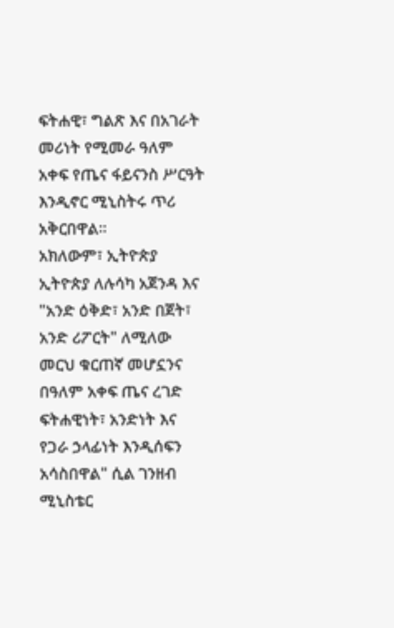ፍትሐዊ፣ ግልጽ እና በአገራት መሪነት የሚመራ ዓለም አቀፍ የጤና ፋይናንስ ሥርዓት እንዲኖር ሚኒስትሩ ጥሪ አቅርበዋል።
አክለውም፣ ኢትዮጵያ ኢትዮጵያ ለሉሳካ አጀንዳ እና "አንድ ዕቅድ፣ አንድ በጀት፣ አንድ ሪፖርት" ለሚለው መርህ ቁርጠኛ መሆኗንና በዓለም አቀፍ ጤና ረገድ ፍትሐዊነት፣ አንድነት እና የጋራ ኃላፊነት እንዲሰፍን አሳስበዋል" ሲል ገንዘብ ሚኒስቴር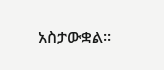አስታውቋል፡፡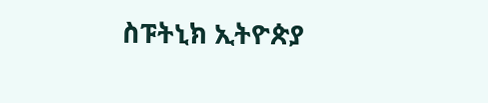ስፑትኒክ ኢትዮጵያ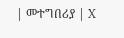| መተግበሪያ | X